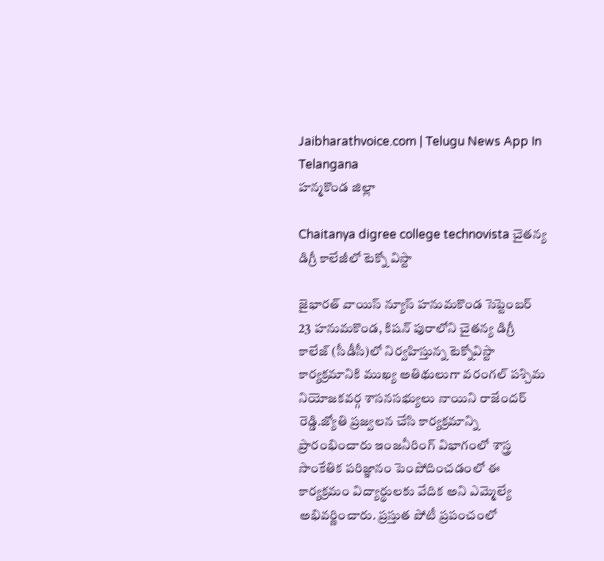Jaibharathvoice.com | Telugu News App In Telangana
హన్మకొండ జిల్లా

Chaitanya digree college technovista చైతన్య డిగ్రీ కాలేజీలో టెక్నో విస్టా

జైభారత్ వాయిస్ న్యూస్ హనుమకొండ సెప్టెంబర్ 23 హనుమకొండ, కిషన్ పురాలోని చైతన్య డిగ్రీ కాలేజ్ (సీడీసీ)లో నిర్వహిస్తున్న టెక్నోవిస్టా  కార్యక్రమానికి ముఖ్య అతిథులుగా వరంగల్ పశ్చిమ నియోజకవర్గ శాసనసభ్యులు నాయిని రాజేందర్ రెడ్డి.జ్యోతి ప్రజ్వలన చేసి కార్యక్రమాన్ని ప్రారంభించారు ఇంజనీరింగ్ విభాగంలో శాస్త్ర సాంకేతిక పరిజ్ఞానం పెంపోదించడంలో ఈ కార్యక్రమం విద్యార్థులకు వేదిక అని ఎమ్మెల్యే అభివర్ణించారు. ప్రస్తుత పోటీ ప్రపంచంలో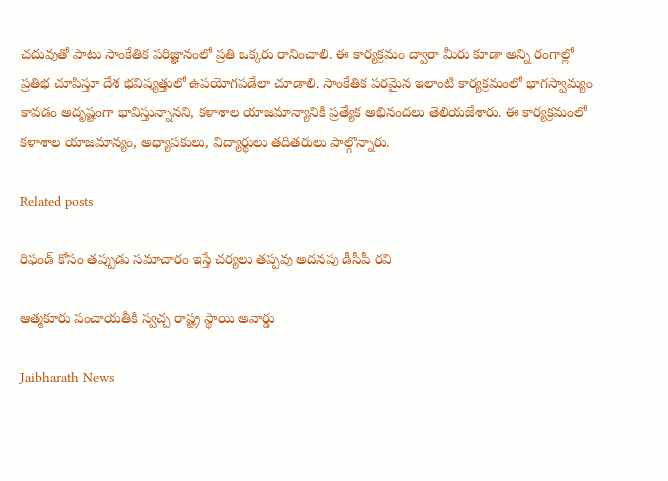చదువుతో పాటు సాంకేతిక పరిజ్ఞానంలో ప్రతి ఒక్కరు రానించాలి. ఈ కార్యక్రమం ద్వారా మీరు కూడా అన్ని రంగాల్లో ప్రతిభ చూపిస్తూ దేశ భవిష్యత్తులో ఉపయోగపడేలా చూడాలి. సాంకేతిక పరమైన ఇలాంటి కార్యక్రమంలో భాగస్వామ్యం కావడం అదృష్టంగా భావిస్తున్నానని, కళాశాల యాజమాన్యానికి ప్రత్యేక అభినందలు తెలియజేశారు. ఈ కార్యక్రమంలో కళాశాల యాజమాన్యం, అధ్యాపకులు, విద్యార్థులు తదితరులు పాల్గొన్నారు.

Related posts

రిఫండ్ కోసం తప్పుడు సమాచారం ఇస్తే చర్యలు తప్పవు అదనపు డీసీపీ రవి

ఆత్మకూరు పంచాయతీకి స్వచ్చ రాష్ట్ర స్థాయి అవార్డు

Jaibharath News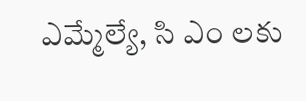ఎమ్మేల్యే, సి ఎం లకు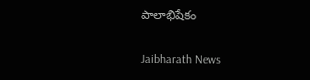పాలాభిషేకం

Jaibharath News